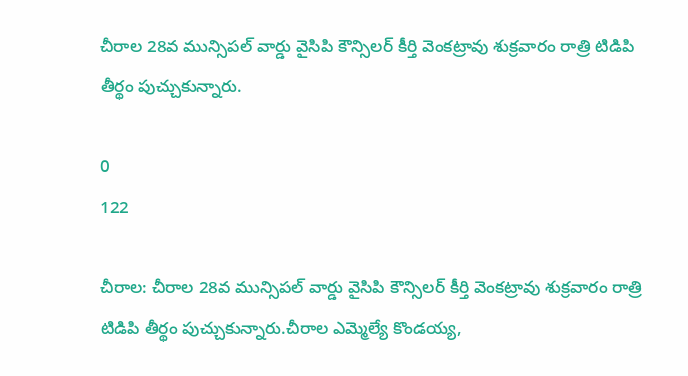చీరాల 28వ మున్సిపల్ వార్డు వైసిపి కౌన్సిలర్ కీర్తి వెంకట్రావు శుక్రవారం రాత్రి టిడిపి తీర్థం పుచ్చుకున్నారు.

0
122

చీరాల: చీరాల 28వ మున్సిపల్ వార్డు వైసిపి కౌన్సిలర్ కీర్తి వెంకట్రావు శుక్రవారం రాత్రి టిడిపి తీర్థం పుచ్చుకున్నారు.చీరాల ఎమ్మెల్యే కొండయ్య,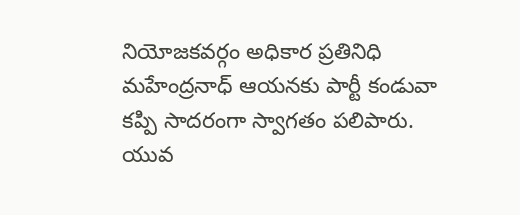నియోజకవర్గం అధికార ప్రతినిధి మహేంద్రనాధ్ ఆయనకు పార్టీ కండువా కప్పి సాదరంగా స్వాగతం పలిపారు. యువ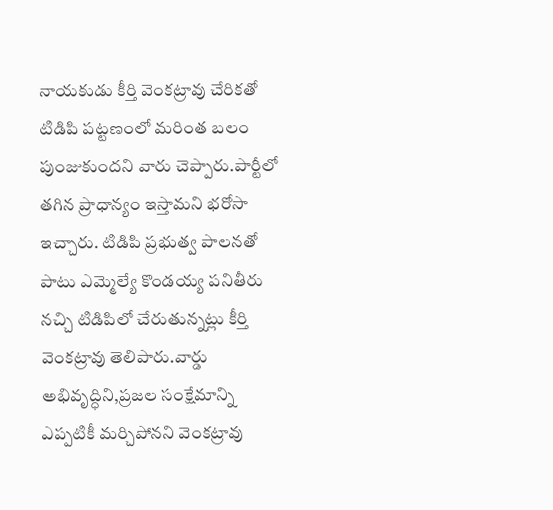నాయకుడు కీర్తి వెంకట్రావు చేరికతో టిడిపి పట్టణంలో మరింత బలం పుంజుకుందని వారు చెప్పారు.పార్టీలో తగిన ప్రాధాన్యం ఇస్తామని భరోసా ఇచ్చారు. టిడిపి ప్రభుత్వ పాలనతో పాటు ఎమ్మెల్యే కొండయ్య పనితీరు నచ్చి టిడిపిలో చేరుతున్నట్లు కీర్తి వెంకట్రావు తెలిపారు.వార్డు అభివృద్ధిని,ప్రజల సంక్షేమాన్ని ఎప్పటికీ మర్చిపోనని వెంకట్రావు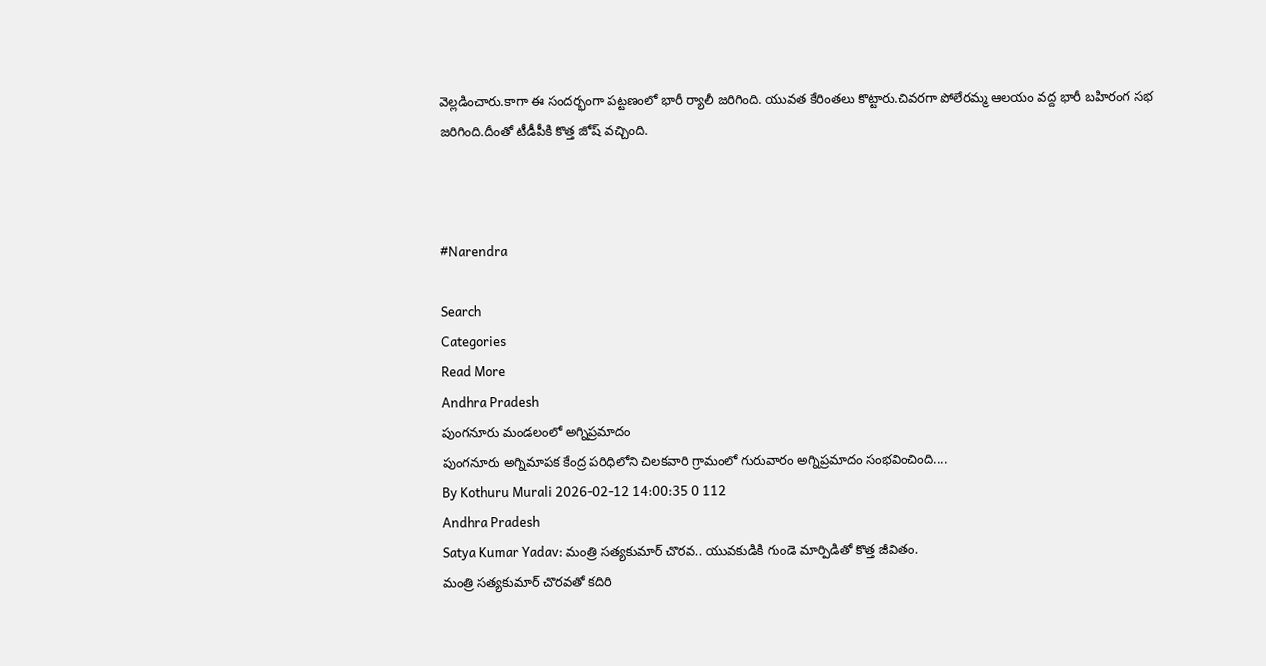వెల్లడించారు.కాగా ఈ సందర్భంగా పట్టణంలో భారీ ర్యాలీ జరిగింది. యువత కేరింతలు కొట్టారు.చివరగా పోలేరమ్మ ఆలయం వద్ద భారీ బహిరంగ సభ జరిగింది.దీంతో టీడీపీకి కొత్త జోష్ వచ్చింది.



#Narendra

Search
Categories
Read More
Andhra Pradesh
పుంగనూరు మండలంలో అగ్నిప్రమాదం
పుంగనూరు అగ్నిమాపక కేంద్ర పరిధిలోని చిలకవారి గ్రామంలో గురువారం అగ్నిప్రమాదం సంభవించింది....
By Kothuru Murali 2026-02-12 14:00:35 0 112
Andhra Pradesh
Satya Kumar Yadav: మంత్రి సత్యకుమార్ చొరవ.. యువకుడికి గుండె మార్పిడితో కొత్త జీవితం.
మంత్రి సత్యకుమార్ చొరవతో కదిరి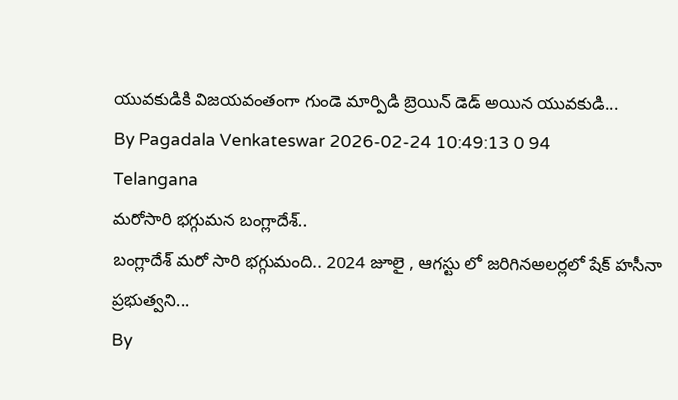యువకుడికి విజయవంతంగా గుండె మార్పిడి బ్రెయిన్ డెడ్ అయిన యువకుడి...
By Pagadala Venkateswar 2026-02-24 10:49:13 0 94
Telangana
మరోసారి భగ్గుమన బంగ్లాదేశ్..
బంగ్లాదేశ్ మరో సారి భగ్గుమంది.. 2024 జూలై , ఆగస్టు లో జరిగినఅలర్లలో షేక్ హసీనా ప్రభుత్వని...
By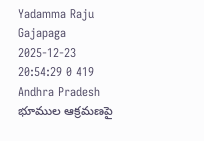Yadamma Raju Gajapaga 2025-12-23 20:54:29 0 419
Andhra Pradesh
భూముల ఆక్రమణపై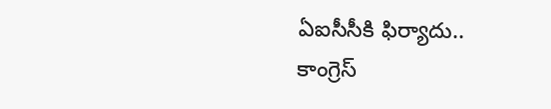ఏఐసీసీకి ఫిర్యాదు..
కాంగ్రెస్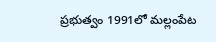ప్రభుత్వం 1991లో మల్లంపేట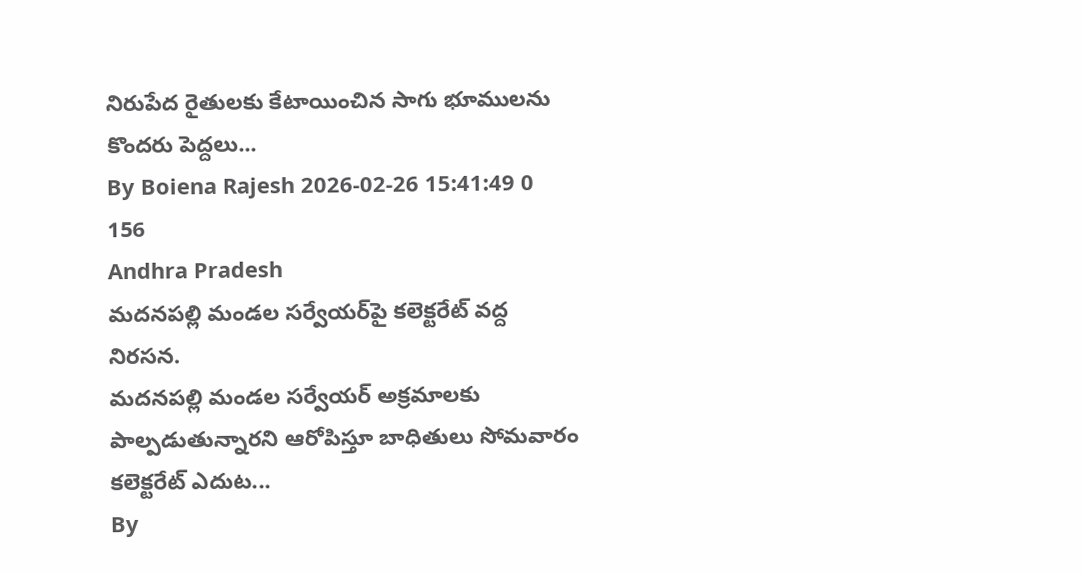నిరుపేద రైతులకు కేటాయించిన సాగు భూములను కొందరు పెద్దలు...
By Boiena Rajesh 2026-02-26 15:41:49 0 156
Andhra Pradesh
మదనపల్లి మండల సర్వేయర్‌పై కలెక్టరేట్ వద్ద నిరసన.
మదనపల్లి మండల సర్వేయర్ అక్రమాలకు పాల్పడుతున్నారని ఆరోపిస్తూ బాధితులు సోమవారం కలెక్టరేట్ ఎదుట...
By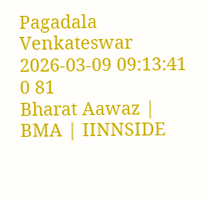Pagadala Venkateswar 2026-03-09 09:13:41 0 81
Bharat Aawaz | BMA | IINNSIDE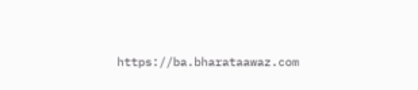https://ba.bharataawaz.com